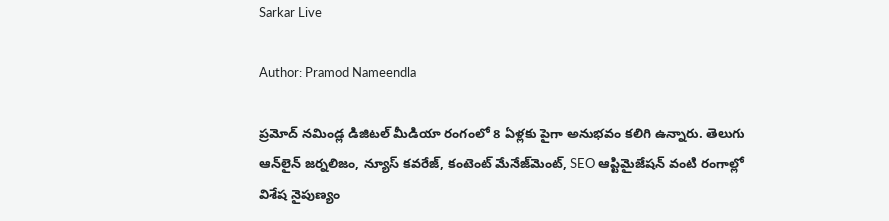Sarkar Live

Author: Pramod Nameendla

ప్ర‌మోద్ న‌మిండ్ల‌ డిజిట‌ల్ మీడియా రంగంలో 8 ఏళ్లకు పైగా అనుభ‌వం కలిగి ఉన్నారు. తెలుగు ఆన్‌లైన్‌ జర్నలిజం, న్యూస్ కవరేజ్‌, కంటెంట్ మేనేజ్‌మెంట్‌, SEO ఆప్టిమైజేషన్‌ వంటి రంగాల్లో విశేష నైపుణ్యం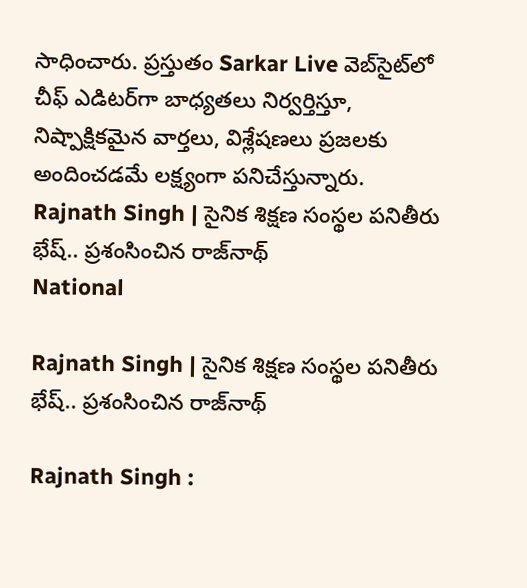సాధించారు. ప్రస్తుతం Sarkar Live వెబ్‌సైట్‌లో చీఫ్ ఎడిటర్‌గా బాధ్యతలు నిర్వర్తిస్తూ, నిష్పాక్షికమైన వార్తలు, విశ్లేషణలు ప్రజలకు అందించడమే లక్ష్యంగా పనిచేస్తున్నారు.
Rajnath Singh | సైనిక శిక్ష‌ణ సంస్థల ప‌నితీరు భేష్‌.. ప్ర‌శంసించిన రాజ్‌నాథ్
National

Rajnath Singh | సైనిక శిక్ష‌ణ సంస్థల ప‌నితీరు భేష్‌.. ప్ర‌శంసించిన రాజ్‌నాథ్

Rajnath Singh :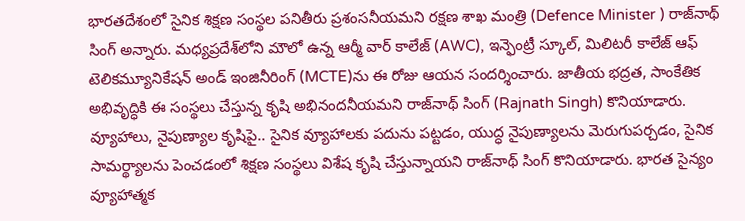భార‌తదేశంలో సైనిక శిక్ష‌ణ సంస్థ‌ల ప‌నితీరు ప్ర‌శంస‌నీయ‌మ‌ని రక్షణ శాఖ మంత్రి (Defence Minister ) రాజ్‌నాథ్ సింగ్ అన్నారు. మధ్యప్రదేశ్‌లోని మౌలో ఉన్న ఆర్మీ వార్ కాలేజ్ (AWC), ఇన్ఫెంట్రీ స్కూల్, మిలిటరీ కాలేజ్ ఆఫ్ టెలికమ్యూనికేషన్ అండ్ ఇంజినీరింగ్ (MCTE)ను ఈ రోజు ఆయ‌న‌ సంద‌ర్శించారు. జాతీయ భద్రత, సాంకేతిక అభివృద్ధికి ఈ సంస్థ‌లు చేస్తున్న కృషి అభినంద‌నీయ‌మ‌ని రాజ్‌నాథ్ సింగ్ (Rajnath Singh) కొనియాడారు. వ్యూహాలు, నైపుణ్యాల కృషిపై.. సైనిక వ్యూహాలకు ప‌దును ప‌ట్ట‌డం, యుద్ధ నైపుణ్యాలను మెరుగుప‌ర్చ‌డం, సైనిక సామ‌ర్థ్యాల‌ను పెంచ‌డంలో శిక్ష‌ణ సంస్థ‌లు విశేష కృషి చేస్తున్నాయ‌ని రాజ్‌నాథ్ సింగ్ కొనియాడారు. భారత సైన్యం వ్యూహాత్మక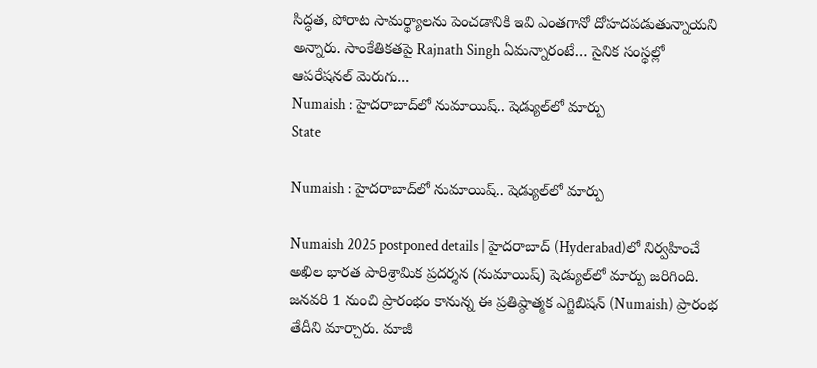సిద్ధత, పోరాట సామర్థ్యాలను పెంచడానికి ఇవి ఎంతగానో దోహదపడుతున్నాయ‌ని అన్నారు. సాంకేతికతపై Rajnath Singh ఏమ‌న్నారంటే… సైనిక‌ సంస్థల్లో ఆపరేషనల్ మెరుగు...
Numaish : హైద‌రాబాద్‌లో నుమాయిష్.. షెడ్యుల్‌లో మార్పు
State

Numaish : హైద‌రాబాద్‌లో నుమాయిష్.. షెడ్యుల్‌లో మార్పు

Numaish 2025 postponed details | హైద‌రాబాద్ (Hyderabad)లో నిర్వ‌హించే అఖిల భారత పారిశ్రామిక ప్రదర్శన (నుమాయిష్‌) షెడ్యుల్‌లో మార్పు జ‌రిగింది. జ‌న‌వరి 1 నుంచి ప్రారంభం కానున్న ఈ ప్ర‌తిష్ఠాత్మ‌క ఎగ్జిబిష‌న్ (Numaish) ప్రారంభ తేదీని మార్చారు. మాజీ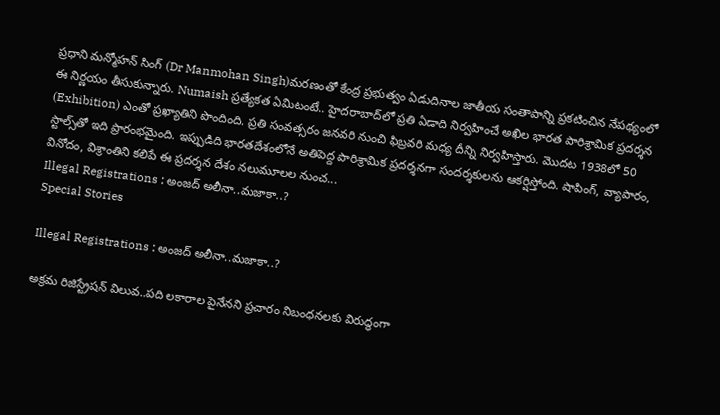ప్ర‌ధాని మన్మోహన్ సింగ్ (Dr Manmohan Singh)మరణంతో కేంద్ర ప్రభుత్వం ఏడుదినాల జాతీయ సంతాపాన్ని ప్రకటించిన నేపథ్యంలో ఈ నిర్ణయం తీసుకున్నారు. Numaish ప్ర‌త్యేక‌త ఏమిటంటే.. హైదరాబాద్‌లో ప్ర‌తి ఏడాది నిర్వ‌హించే అఖిల భారత పారిశ్రామిక ప్రదర్శన (Exhibition) ఎంతో ప్ర‌ఖ్యాతిని పొందింది. ప్రతి సంవత్సరం జనవరి నుంచి ఫిబ్రవరి మధ్య దీన్ని నిర్వ‌హిస్తారు. మొద‌ట 1938లో 50 స్టాల్స్‌తో ఇది ప్రారంభమైంది. ఇప్పుడిది భారతదేశంలోనే అతిపెద్ద పారిశ్రామిక ప్రదర్శనగా సంద‌ర్శ‌కుల‌ను ఆక‌ర్షిస్తోంది. షాపింగ్, వ్యాపారం, వినోదం, విశ్రాంతిని కలిపే ఈ ప్రదర్శన దేశం నలుమూలల నుంచ...
Illegal Registrations : అంజద్ అలీనా..మజాకా..?
Special Stories

Illegal Registrations : అంజద్ అలీనా..మజాకా..?

అక్రమ రిజిస్ట్రేషన్ విలువ..పది లకారాల పైనేనని ప్రచారం నిబంధనలకు విరుద్ధంగా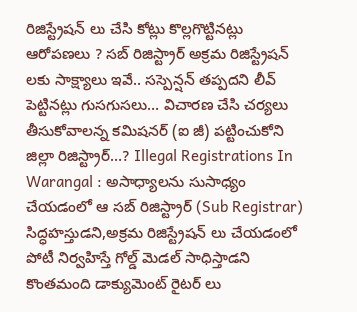రిజిస్ట్రేషన్ లు చేసి కోట్లు కొల్లగొట్టినట్లు ఆరోపణలు ? సబ్ రిజిస్ట్రార్ అక్రమ రిజిస్ట్రేషన్ లకు సాక్ష్యాలు ఇవే.. సస్పెన్షన్ తప్పదని లీవ్ పెట్టినట్లు గుసగుసలు… విచారణ చేసి చర్యలు తీసుకోవాలన్న కమిషనర్ (ఐ జీ) పట్టించుకోని జిల్లా రిజిస్ట్రార్…? Illegal Registrations In Warangal : అసాధ్యాలను సుసాధ్యం చేయడంలో ఆ సబ్ రిజిస్ట్రార్ (Sub Registrar) సిద్ధహస్తుడని,అక్రమ రిజిస్ట్రేషన్ లు చేయడంలో పోటీ నిర్వహిస్తే గోల్డ్ మెడల్ సాధిస్తాడని కొంతమంది డాక్యుమెంట్ రైటర్ లు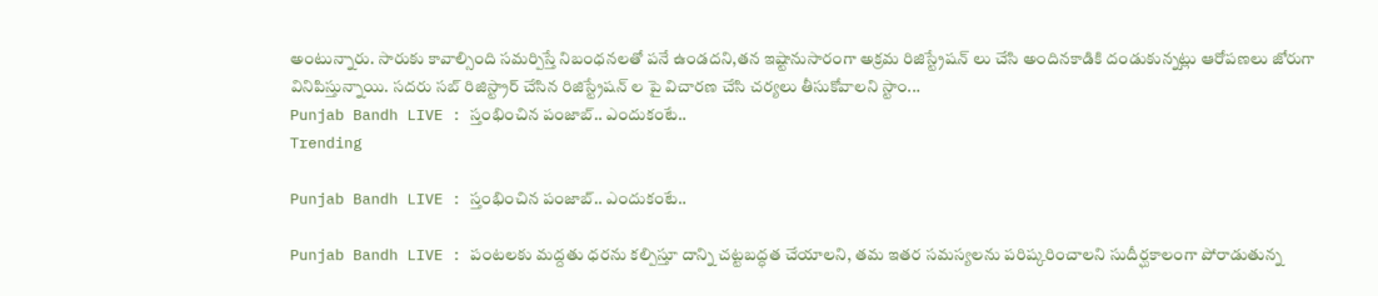అంటున్నారు. సారుకు కావాల్సింది సమర్పిస్తే నిబంధనలతో పనే ఉండదని,తన ఇష్టానుసారంగా అక్రమ రిజిస్ట్రేషన్ లు చేసి అందినకాడికి దండుకున్నట్లు ఆరోపణలు జోరుగా వినిపిస్తున్నాయి. సదరు సబ్ రిజిస్ట్రార్ చేసిన రిజిస్ట్రేషన్ ల పై విచారణ చేసి చర్యలు తీసుకోవాలని స్టాం...
Punjab Bandh LIVE : స్తంభించిన పంజాబ్.. ఎందుకంటే..
Trending

Punjab Bandh LIVE : స్తంభించిన పంజాబ్.. ఎందుకంటే..

Punjab Bandh LIVE : పంట‌ల‌కు మ‌ద్ద‌తు ధ‌ర‌ను క‌ల్పిస్తూ దాన్ని చట్ట‌బ‌ద్ధ‌త చేయాల‌ని, త‌మ ఇత‌ర స‌మ‌స్య‌ల‌ను ప‌రిష్క‌రించాల‌ని సుదీర్ఘకాలంగా పోరాడుతున్న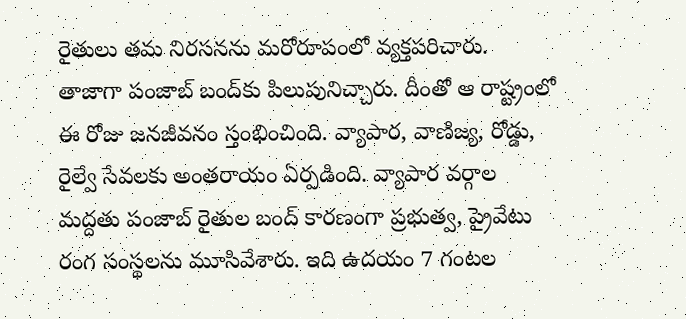రైతులు త‌మ నిర‌స‌న‌ను మ‌రోరూపంలో వ్య‌క్త‌ప‌రిచారు. తాజాగా పంజాబ్ బంద్‌కు పిలుపునిచ్చారు. దీంతో ఆ రాష్ట్రంలో ఈ రోజు జ‌న‌జీవ‌నం స్తంభించింది. వ్యాపార‌, వాణిజ్య, రోడ్డు, రైల్వే సేవ‌లకు అంత‌రాయం ఏర్ప‌డింది. వ్యాపార వ‌ర్గాల మ‌ద్ద‌తు పంజాబ్ రైతుల బంద్ కార‌ణంగా ప్ర‌భుత్వ‌, ప్రైవేటు రంగ సంస్థ‌లను మూసివేశారు. ఇది ఉద‌యం 7 గంట‌ల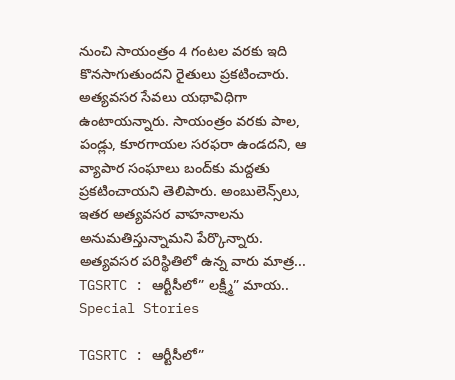నుంచి సాయంత్రం 4 గంట‌ల వ‌ర‌కు ఇది కొన‌సాగుతుంద‌ని రైతులు ప్ర‌క‌టించారు. అత్యవసర సేవలు యథావిధిగా ఉంటాయ‌న్నారు. సాయంత్రం వరకు పాల, పండ్లు, కూరగాయల సరఫరా ఉండదని, ఆ వ్యాపార సంఘాలు బంద్‌కు మద్దతు ప్రకటించాయని తెలిపారు. అంబులెన్స్‌లు, ఇత‌ర అత్యవ‌స‌ర వాహనాలను అనుమ‌తిస్తున్నామ‌ని పేర్కొన్నారు. అత్యవసర పరిస్థితిలో ఉన్న వారు మాత్ర...
TGSRTC : ఆర్టీసీలో” లక్ష్మీ” మాయ..
Special Stories

TGSRTC : ఆర్టీసీలో”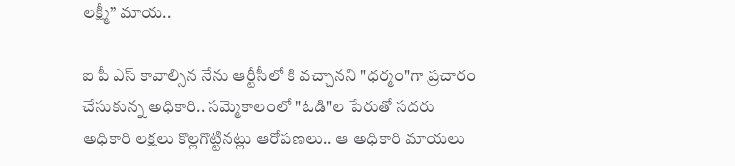లక్ష్మీ” మాయ..

ఐ పీ ఎస్ కావాల్సిన నేను ఆర్టీసీలో కి వచ్చానని "ధర్మం"గా ప్రచారం చేసుకున్న అధికారి.. సమ్మెకాలంలో "ఓడి"ల పేరుతో సదరు అధికారి లక్షలు కొల్లగొట్టినట్లు ఆరోపణలు.. ఆ అధికారి మాయలు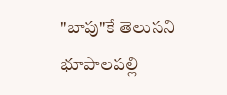"బాపు"కే తెలుసని భూపాలపల్లి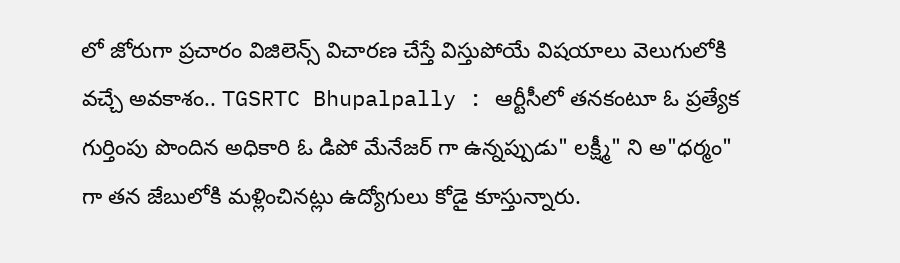లో జోరుగా ప్రచారం విజిలెన్స్ విచారణ చేస్తే విస్తుపోయే విషయాలు వెలుగులోకి వచ్చే అవకాశం.. TGSRTC Bhupalpally : ఆర్టీసీలో తనకంటూ ఓ ప్రత్యేక గుర్తింపు పొందిన అధికారి ఓ డిపో మేనేజర్ గా ఉన్నప్పుడు" లక్ష్మీ" ని అ"ధర్మం" గా తన జేబులోకి మళ్లించినట్లు ఉద్యోగులు కోడై కూస్తున్నారు.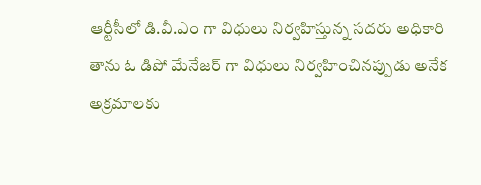ఆర్టీసీలో డి.వీ.ఎం గా విధులు నిర్వహిస్తున్న సదరు అధికారి తాను ఓ డిపో మేనేజర్ గా విధులు నిర్వహించినప్పుడు అనేక అక్రమాలకు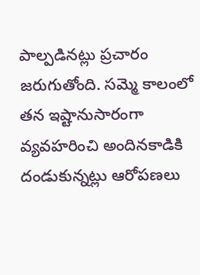పాల్పడినట్లు ప్రచారం జరుగుతోంది. సమ్మె కాలంలో తన ఇష్టానుసారంగా వ్యవహరించి అందినకాడికి దండుకున్నట్లు ఆరోపణలు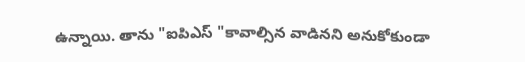ఉన్నాయి. తాను "ఐపిఎస్ "కావాల్సిన వాడినని అనుకోకుండా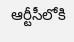ఆర్టీసీలోకి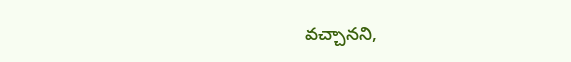వచ్చానని,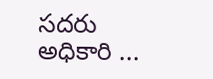సదరు అధికారి ...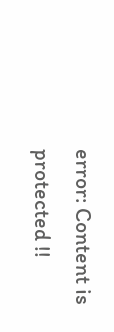error: Content is protected !!